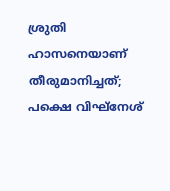ശ്രുതി ഹാസനെയാണ് തീരുമാനിച്ചത്; പക്ഷെ വിഘ്നേശ്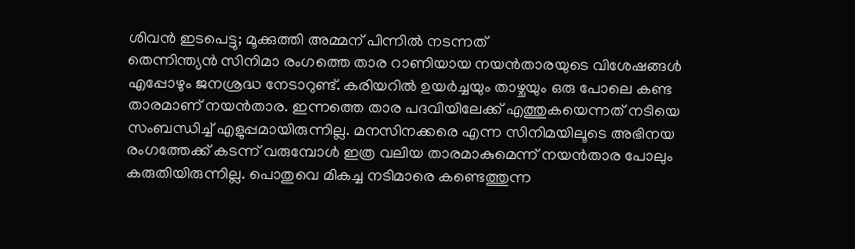ശിവൻ ഇടപെട്ടു; മൂക്കുത്തി അമ്മന് പിന്നിൽ നടന്നത്
തെന്നിന്ത്യൻ സിനിമാ രംഗത്തെ താര റാണിയായ നയൻതാരയുടെ വിശേഷങ്ങൾ എപ്പോഴും ജനശ്രദ്ധ നേടാറുണ്ട്. കരിയറിൽ ഉയർച്ചയും താഴ്ചയും ഒരു പോലെ കണ്ട താരമാണ് നയൻതാര. ഇന്നത്തെ താര പദവിയിലേക്ക് എത്തുകയെന്നത് നടിയെ സംബന്ധിച്ച് എളുപ്പമായിരുന്നില്ല. മനസിനക്കരെ എന്ന സിനിമയിലൂടെ അഭിനയ രംഗത്തേക്ക് കടന്ന് വരുമ്പോൾ ഇത്ര വലിയ താരമാകുമെന്ന് നയൻതാര പോലും കരുതിയിരുന്നില്ല. പൊതുവെ മികച്ച നടിമാരെ കണ്ടെത്തുന്ന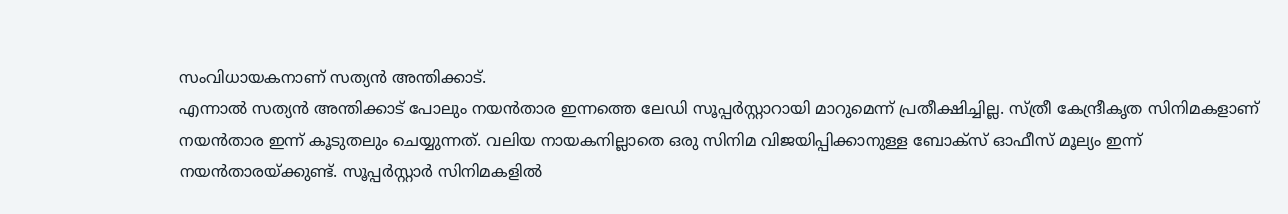സംവിധായകനാണ് സത്യൻ അന്തിക്കാട്.
എന്നാൽ സത്യൻ അന്തിക്കാട് പോലും നയൻതാര ഇന്നത്തെ ലേഡി സൂപ്പർസ്റ്റാറായി മാറുമെന്ന് പ്രതീക്ഷിച്ചില്ല. സ്ത്രീ കേന്ദ്രീകൃത സിനിമകളാണ് നയൻതാര ഇന്ന് കൂടുതലും ചെയ്യുന്നത്. വലിയ നായകനില്ലാതെ ഒരു സിനിമ വിജയിപ്പിക്കാനുള്ള ബോക്സ് ഓഫീസ് മൂല്യം ഇന്ന് നയൻതാരയ്ക്കുണ്ട്. സൂപ്പർസ്റ്റാർ സിനിമകളിൽ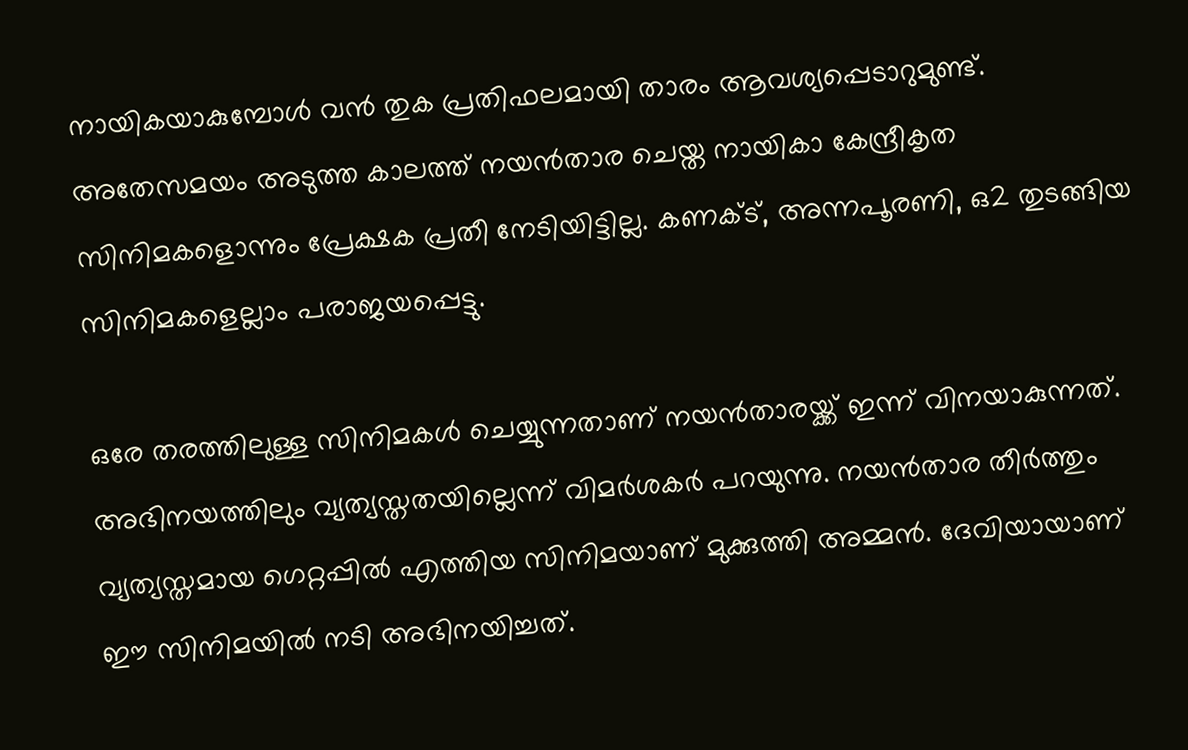നായികയാകുമ്പോൾ വൻ തുക പ്രതിഫലമായി താരം ആവശ്യപ്പെടാറുമുണ്ട്. അതേസമയം അടുത്ത കാലത്ത് നയൻതാര ചെയ്ത നായികാ കേന്ദ്രീകൃത സിനിമകളൊന്നും പ്രേക്ഷക പ്രതീ നേടിയിട്ടില്ല. കണക്ട്, അന്നപൂരണി, ഒ2 തുടങ്ങിയ സിനിമകളെല്ലാം പരാജയപ്പെട്ടു.

ഒരേ തരത്തിലുള്ള സിനിമകൾ ചെയ്യുന്നതാണ് നയൻതാരയ്ക്ക് ഇന്ന് വിനയാകുന്നത്. അഭിനയത്തിലും വ്യത്യസ്തതയില്ലെന്ന് വിമർശകർ പറയുന്നു. നയൻതാര തീർത്തും വ്യത്യസ്തമായ ഗെറ്റപ്പിൽ എത്തിയ സിനിമയാണ് മുക്കുത്തി അമ്മൻ. ദേവിയായാണ് ഈ സിനിമയിൽ നടി അഭിനയിച്ചത്.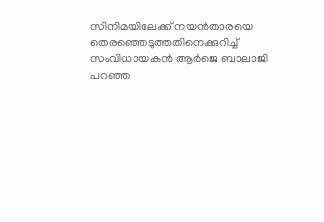സിനിമയിലേക്ക് നയൻതാരയെ തെരഞ്ഞെടുത്തതിനെക്കുറിച്ച് സംവിധായകൻ ആർജെ ബാലാജി പറഞ്ഞ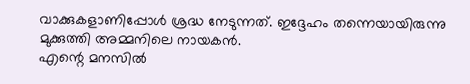വാക്കുകളാണിപ്പോൾ ശ്രദ്ധ നേടുന്നത്. ഇദ്ദേഹം തന്നെയായിരുന്നു മുക്കുത്തി അമ്മനിലെ നായകൻ.
എന്റെ മനസിൽ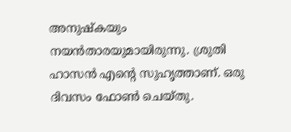അനുഷ്കയും നയൻതാരയുമായിരുന്നു. ശ്രുതി ഹാസൻ എന്റെ സുഹൃത്താണ്. ഒരു ദിവസം ഫോൺ ചെയ്തു.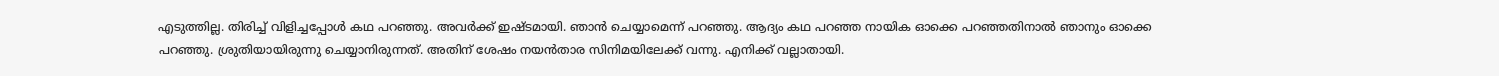എടുത്തില്ല. തിരിച്ച് വിളിച്ചപ്പോൾ കഥ പറഞ്ഞു. അവർക്ക് ഇഷ്ടമായി. ഞാൻ ചെയ്യാമെന്ന് പറഞ്ഞു. ആദ്യം കഥ പറഞ്ഞ നായിക ഓക്കെ പറഞ്ഞതിനാൽ ഞാനും ഓക്കെ പറഞ്ഞു. ശ്രുതിയായിരുന്നു ചെയ്യാനിരുന്നത്. അതിന് ശേഷം നയൻതാര സിനിമയിലേക്ക് വന്നു. എനിക്ക് വല്ലാതായി.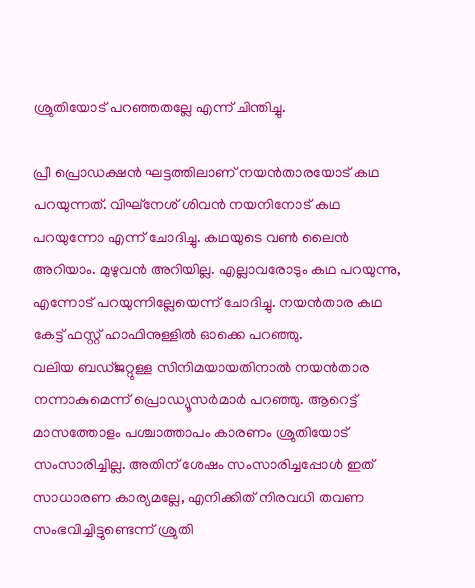ശ്രുതിയോട് പറഞ്ഞതല്ലേ എന്ന് ചിന്തിച്ചു.

പ്രീ പ്രൊഡക്ഷൻ ഘട്ടത്തിലാണ് നയൻതാരയോട് കഥ പറയുന്നത്. വിഘ്നേശ് ശിവൻ നയനിനോട് കഥ പറയുന്നോ എന്ന് ചോദിച്ചു. കഥയുടെ വൺ ലൈൻ അറിയാം. മുഴുവൻ അറിയില്ല. എല്ലാവരോടും കഥ പറയുന്നു, എന്നോട് പറയുന്നില്ലേയെന്ന് ചോദിച്ചു. നയൻതാര കഥ കേട്ട് ഫസ്റ്റ് ഹാഫിനുള്ളിൽ ഓക്കെ പറഞ്ഞു.
വലിയ ബഡ്ജറ്റുള്ള സിനിമയായതിനാൽ നയൻതാര നന്നാകുമെന്ന് പ്രൊഡ്യൂസർമാർ പറഞ്ഞു. ആറെട്ട് മാസത്തോളം പശ്ചാത്താപം കാരണം ശ്രുതിയോട് സംസാരിച്ചില്ല. അതിന് ശേഷം സംസാരിച്ചപ്പോൾ ഇത് സാധാരണ കാര്യമല്ലേ, എനിക്കിത് നിരവധി തവണ സംഭവിച്ചിട്ടുണ്ടെന്ന് ശ്രുതി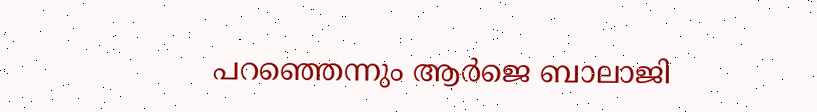പറഞ്ഞെന്നും ആർജെ ബാലാജി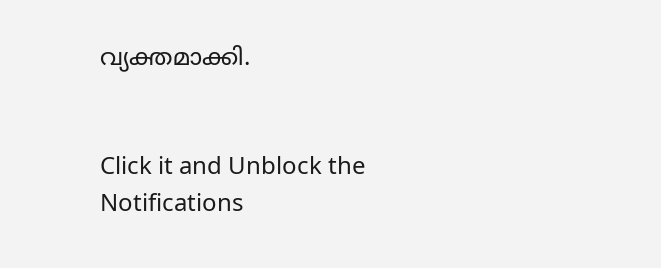വ്യക്തമാക്കി.


Click it and Unblock the Notifications